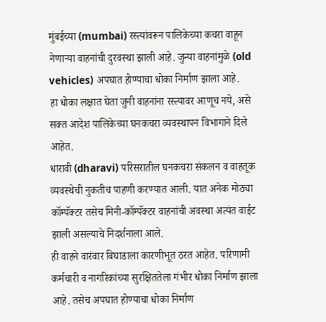मुंबईच्या (mumbai) रस्त्यांवरून पालिकेच्या कचरा वाहून नेणाऱ्या वाहनांची दुरवस्था झाली आहे. जुन्या वाहनांमुळे (old vehicles) अपघात होण्याचा धोका निर्माण झाला आहे.
हा धोका लक्षात घेता जुनी वाहनांना रस्त्यावर आणूच नये, असे सक्त आदेश पालिकेच्या घनकचरा व्यवस्थापन विभागाने दिले आहेत.
धारावी (dharavi) परिसरातील घनकचरा संकलन व वाहतूक व्यवस्थेची नुकतीच पाहणी करण्यात आली. यात अनेक मोठ्या कॉम्पॅक्टर तसेच मिनी-कॉम्पॅक्टर वाहनांची अवस्था अत्यंत वाईट झाली असल्याचे निदर्शनाला आले.
ही वाहने वारंवार बिघाडाला कारणीभूत ठरत आहेत. परिणामी कर्मचारी व नागरिकांच्या सुरक्षिततेला गंभीर धोका निर्माण झाला आहे. तसेच अपघात होण्याचा धोका निर्माण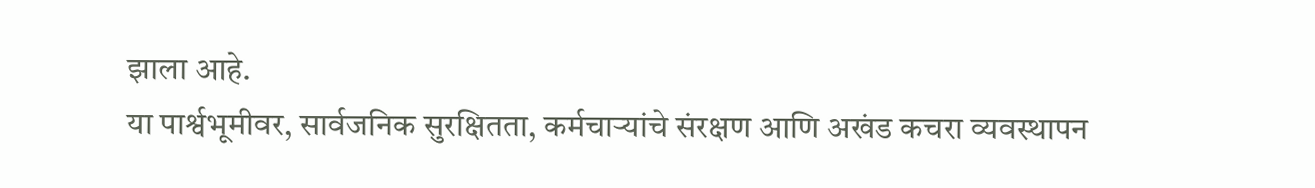झाला आहे.
या पार्श्वभूमीवर, सार्वजनिक सुरक्षितता, कर्मचाऱ्यांचे संरक्षण आणि अखंड कचरा व्यवस्थापन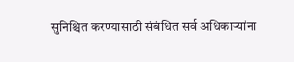सुनिश्चित करण्यासाठी संबंधित सर्व अधिकाऱ्यांना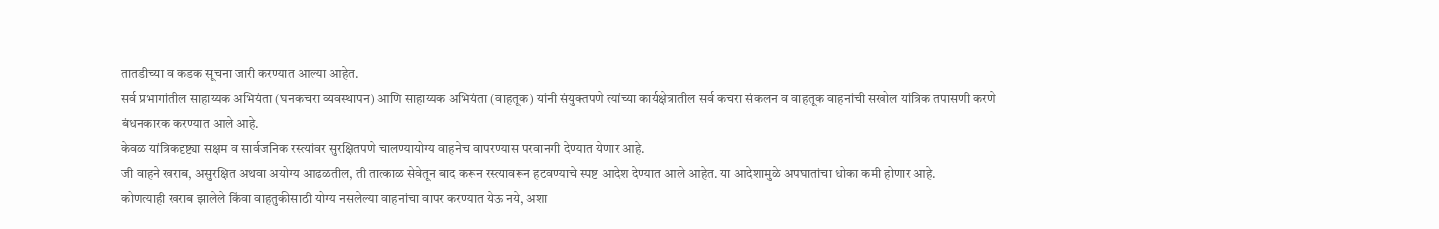तातडीच्या व कडक सूचना जारी करण्यात आल्या आहेत.
सर्व प्रभागांतील साहाय्यक अभियंता (घनकचरा व्यवस्थापन) आणि साहाय्यक अभियंता (वाहतूक) यांनी संयुक्तपणे त्यांच्या कार्यक्षेत्रातील सर्व कचरा संकलन व वाहतूक वाहनांची सखोल यांत्रिक तपासणी करणे बंधनकारक करण्यात आले आहे.
केवळ यांत्रिकदृष्ट्या सक्षम व सार्वजनिक रस्त्यांवर सुरक्षितपणे चालण्यायोग्य वाहनेच वापरण्यास परवानगी देण्यात येणार आहे.
जी वाहने खराब, असुरक्षित अथवा अयोग्य आढळतील, ती तात्काळ सेवेतून बाद करून रस्त्यावरून हटवण्याचे स्पष्ट आदेश देण्यात आले आहेत. या आदेशामुळे अपघातांचा धोका कमी होणार आहे.
कोणत्याही खराब झालेले किंवा वाहतुकीसाठी योग्य नसलेल्या वाहनांचा वापर करण्यात येऊ नये, अशा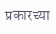प्रकारच्या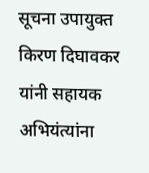सूचना उपायुक्त किरण दिघावकर यांनी सहायक अभियंत्यांना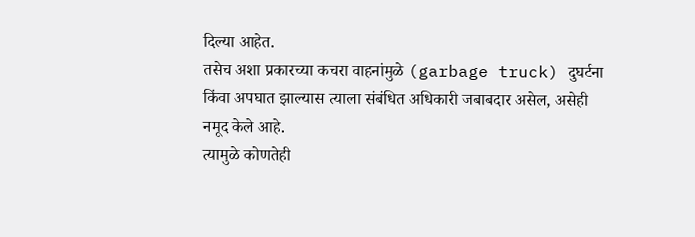दिल्या आहेत.
तसेच अशा प्रकारच्या कचरा वाहनांमुळे (garbage truck) दुघर्टना किंवा अपघात झाल्यास त्याला संबंधित अधिकारी जबाबदार असेल, असेही नमूद केले आहे.
त्यामुळे कोणतेही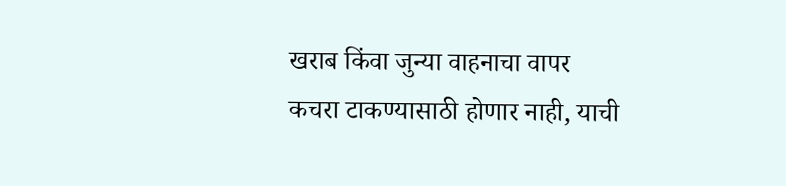खराब किंवा जुन्या वाहनाचा वापर कचरा टाकण्यासाठी होणार नाही, याची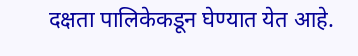दक्षता पालिकेकडून घेण्यात येत आहे.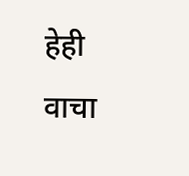हेही वाचा